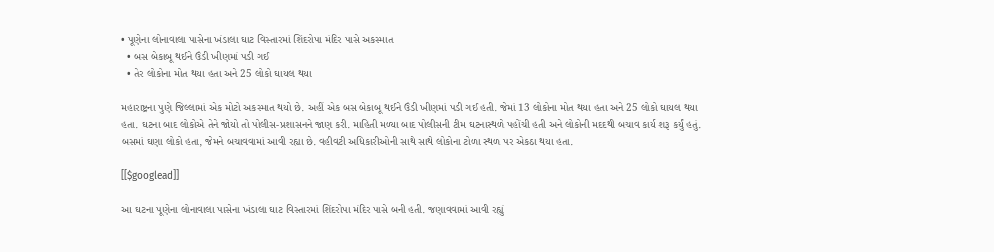• પૂણેના લોનાવાલા પાસેના ખંડાલા ઘાટ વિસ્તારમાં શિંદરોપા મંદિર પાસે અકસ્માત
  • બસ બેકાબૂ થઈને ઉંડી ખીણમાં પડી ગઈ
  • તેર લોકોના મોત થયા હતા અને 25 લોકો ઘાયલ થયા

મહારાષ્ટ્રના પુણે જિલ્લામાં એક મોટો અકસ્માત થયો છે. અહીં એક બસ બેકાબૂ થઈને ઉંડી ખીણમાં પડી ગઈ હતી. જેમાં 13 લોકોના મોત થયા હતા અને 25 લોકો ઘાયલ થયા હતા. ઘટના બાદ લોકોએ તેને જોયો તો પોલીસ-પ્રશાસનને જાણ કરી. માહિતી મળ્યા બાદ પોલીસની ટીમ ઘટનાસ્થળે પહોંચી હતી અને લોકોની મદદથી બચાવ કાર્ય શરૂ કર્યું હતું. બસમાં ઘણા લોકો હતા, જેમને બચાવવામાં આવી રહ્યા છે. વહીવટી અધિકારીઓની સાથે સાથે લોકોના ટોળા સ્થળ પર એકઠા થયા હતા.

[[$googlead]]

આ ઘટના પૂણેના લોનાવાલા પાસેના ખંડાલા ઘાટ વિસ્તારમાં શિંદરોપા મંદિર પાસે બની હતી. જણાવવામાં આવી રહ્યું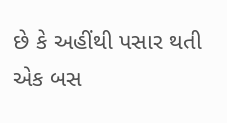છે કે અહીંથી પસાર થતી એક બસ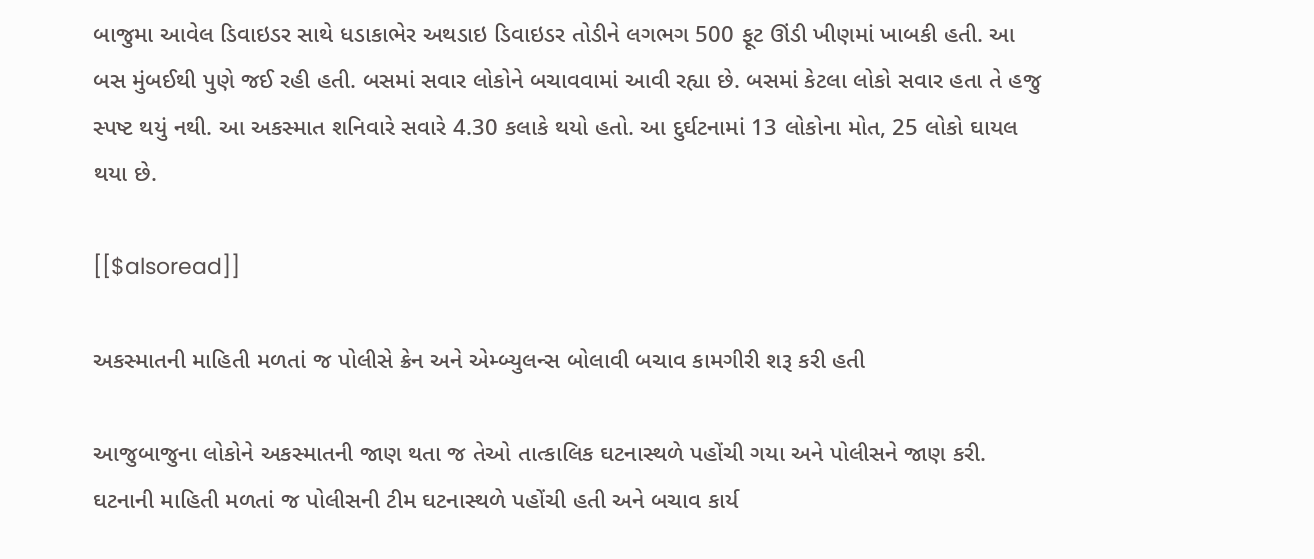બાજુમા આવેલ ડિવાઇડર સાથે ધડાકાભેર અથડાઇ ડિવાઇડર તોડીને લગભગ 500 ફૂટ ઊંડી ખીણમાં ખાબકી હતી. આ બસ મુંબઈથી પુણે જઈ રહી હતી. બસમાં સવાર લોકોને બચાવવામાં આવી રહ્યા છે. બસમાં કેટલા લોકો સવાર હતા તે હજુ સ્પષ્ટ થયું નથી. આ અકસ્માત શનિવારે સવારે 4.30 કલાકે થયો હતો. આ દુર્ઘટનામાં 13 લોકોના મોત, 25 લોકો ઘાયલ થયા છે.

[[$alsoread]]

અકસ્માતની માહિતી મળતાં જ પોલીસે ક્રેન અને એમ્બ્યુલન્સ બોલાવી બચાવ કામગીરી શરૂ કરી હતી

આજુબાજુના લોકોને અકસ્માતની જાણ થતા જ તેઓ તાત્કાલિક ઘટનાસ્થળે પહોંચી ગયા અને પોલીસને જાણ કરી. ઘટનાની માહિતી મળતાં જ પોલીસની ટીમ ઘટનાસ્થળે પહોંચી હતી અને બચાવ કાર્ય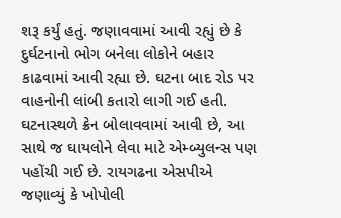શરૂ કર્યું હતું. જણાવવામાં આવી રહ્યું છે કે દુર્ઘટનાનો ભોગ બનેલા લોકોને બહાર કાઢવામાં આવી રહ્યા છે. ઘટના બાદ રોડ પર વાહનોની લાંબી કતારો લાગી ગઈ હતી. ઘટનાસ્થળે ક્રેન બોલાવવામાં આવી છે, આ સાથે જ ઘાયલોને લેવા માટે એમ્બ્યુલન્સ પણ પહોંચી ગઈ છે. રાયગઢના એસપીએ જણાવ્યું કે ખોપોલી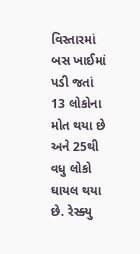વિસ્તારમાં બસ ખાઈમાં પડી જતાં 13 લોકોના મોત થયા છે અને 25થી વધુ લોકો ઘાયલ થયા છે. રેસ્ક્યુ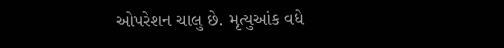ઓપરેશન ચાલુ છે. મૃત્યુઆંક વધે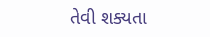તેવી શક્યતા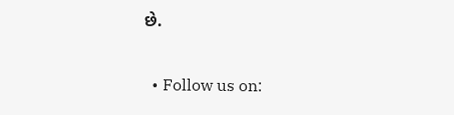છે.

  • Follow us on: